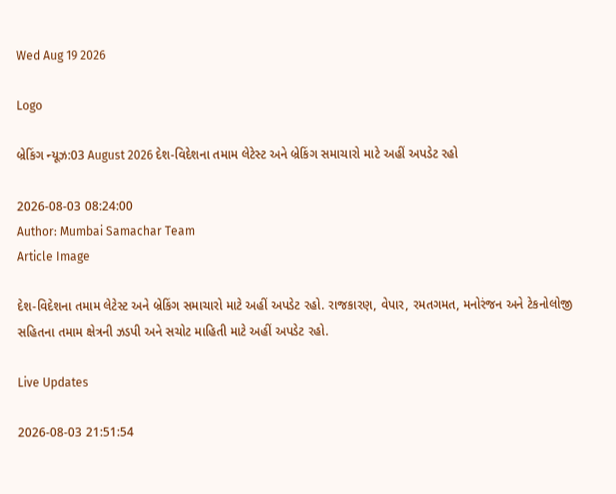Wed Aug 19 2026

Logo

બ્રેકિંગ ન્યૂઝ:03 August 2026 દેશ-વિદેશના તમામ લેટેસ્ટ અને બ્રેકિંગ સમાચારો માટે અહીં અપડેટ રહો

2026-08-03 08:24:00
Author: Mumbai Samachar Team
Article Image

દેશ-વિદેશના તમામ લેટેસ્ટ અને બ્રેકિંગ સમાચારો માટે અહીં અપડેટ રહો. રાજકારણ, વેપાર, રમતગમત, મનોરંજન અને ટેકનોલોજી સહિતના તમામ ક્ષેત્રની ઝડપી અને સચોટ માહિતી માટે અહીં અપડેટ રહો.

Live Updates

2026-08-03 21:51:54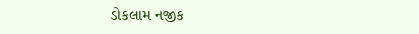ડોકલામ નજીક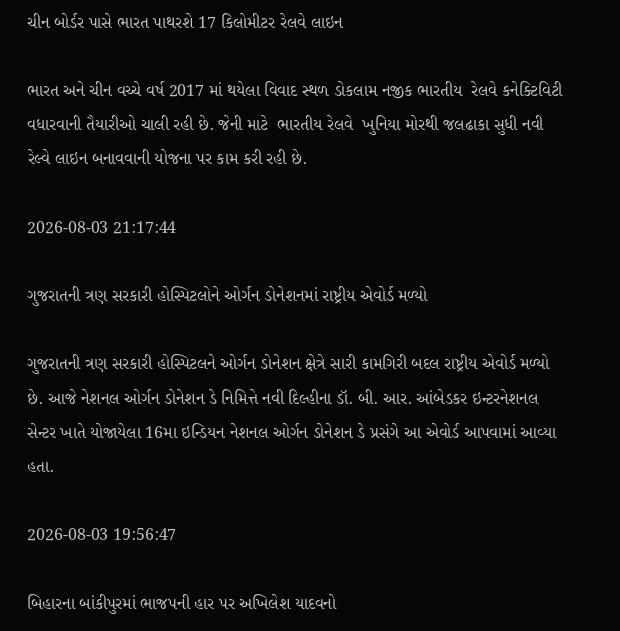ચીન બોર્ડર પાસે ભારત પાથરશે 17 કિલોમીટર રેલવે લાઇન

ભારત અને ચીન વચ્ચે વર્ષ 2017 માં થયેલા વિવાદ સ્થળ ડોકલામ નજીક ભારતીય  રેલવે કનેક્ટિવિટી વધારવાની તૈયારીઓ ચાલી રહી છે. જેની માટે  ભારતીય રેલવે  ખુનિયા મોરથી જલઢાકા સુધી નવી રેલ્વે લાઇન બનાવવાની યોજના પર કામ કરી રહી છે.

2026-08-03 21:17:44

ગુજરાતની ત્રણ સરકારી હોસ્પિટલોને ઓર્ગન ડોનેશનમાં રાષ્ટ્રીય એવોર્ડ મળ્યો

ગુજરાતની ત્રણ સરકારી હોસ્પિટલને ઓર્ગન ડોનેશન ક્ષેત્રે સારી કામગિરી બદલ રાષ્ટ્રીય એવોર્ડ મળ્યો  છે. આજે નેશનલ ઓર્ગન ડોનેશન ડે નિમિત્તે નવી દિલ્હીના ડૉ. બી. આર. આંબેડકર ઇન્ટરનેશનલ સેન્ટર ખાતે યોજાયેલા 16મા ઇન્ડિયન નેશનલ ઓર્ગન ડોનેશન ડે પ્રસંગે આ એવોર્ડ આપવામાં આવ્યા હતા.

2026-08-03 19:56:47

બિહારના બાંકીપુરમાં ભાજપની હાર પર અખિલેશ યાદવનો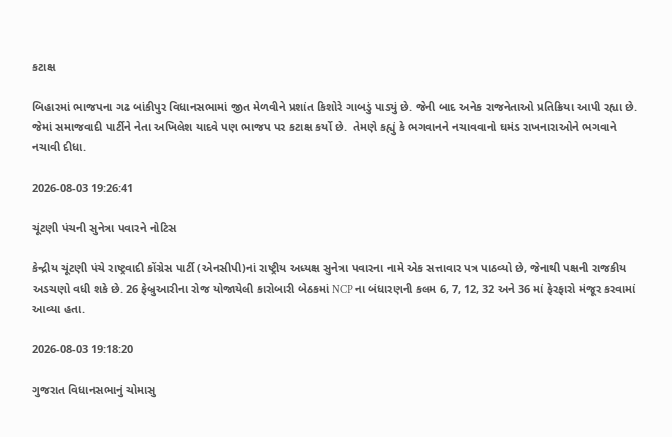કટાક્ષ

બિહારમાં ભાજપના ગઢ બાંકીપુર વિધાનસભામાં જીત મેળવીને પ્રશાંત કિશોરે ગાબડું પાડ્યું છે. જેની બાદ અનેક રાજનેતાઓ પ્રતિક્રિયા આપી રહ્યા છે. જેમાં સમાજવાદી પાર્ટીને નેતા અખિલેશ યાદવે પણ ભાજપ પર કટાક્ષ કર્યો છે.  તેમણે કહ્યું કે ભગવાનને નચાવવાનો ઘમંડ રાખનારાઓને ભગવાને નચાવી દીધા.

2026-08-03 19:26:41

ચૂંટણી પંચની સુનેત્રા પવારને નોટિસ

કેન્દ્રીય ચૂંટણી પંચે રાષ્ટ્રવાદી કોંગ્રેસ પાર્ટી (એનસીપી)નાં રાષ્ટ્રીય અધ્યક્ષ સુનેત્રા પવારના નામે એક સત્તાવાર પત્ર પાઠવ્યો છે, જેનાથી પક્ષની રાજકીય અડચણો વધી શકે છે. 26 ફેબ્રુઆરીના રોજ યોજાયેલી કારોબારી બેઠકમાં NCP ના બંધારણની કલમ 6, 7, 12, 32 અને 36 માં ફેરફારો મંજૂર કરવામાં આવ્યા હતા.

2026-08-03 19:18:20

ગુજરાત વિધાનસભાનું ચોમાસુ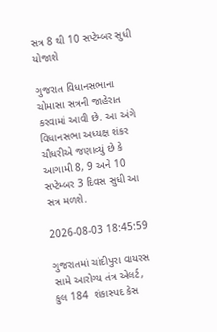સત્ર 8 થી 10 સપ્ટેમ્બર સુધી યોજાશે

ગુજરાત વિધાનસભાના ચોમાસા સત્રની જાહેરાત કરવામાં આવી છે. આ અંગે વિધાનસભા અધ્યક્ષ શંકર ચૌધરીએ જણાવ્યું છે કે આગામી 8, 9 અને 10 સપ્ટેમ્બર 3 દિવસ સુધી આ સત્ર મળશે.

2026-08-03 18:45:59

ગુજરાતમાં ચાંદીપુરા વાયરસ સામે આરોગ્ય તંત્ર એલર્ટ, કુલ 184  શંકાસ્પદ કેસ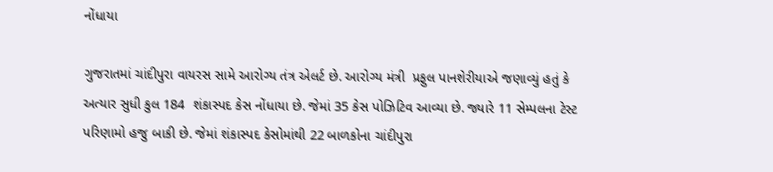નોંધાયા

ગુજરાતમાં ચાંદીપુરા વાયરસ સામે આરોગ્ય તંત્ર એલર્ટ છે. આરોગ્ય મંત્રી  પ્રફુલ પાનશેરીયાએ જણાવ્યું હતું કે અત્યાર સુધી કુલ 184  શંકાસ્પદ કેસ નોંધાયા છે. જેમાં 35 કેસ પોઝિટિવ આવ્યા છે. જ્યારે 11 સેમ્પલના ટેસ્ટ પરિણામો હજુ બાકી છે. જેમાં શંકાસ્પદ કેસોમાંથી 22 બાળકોના ચાંદીપુરા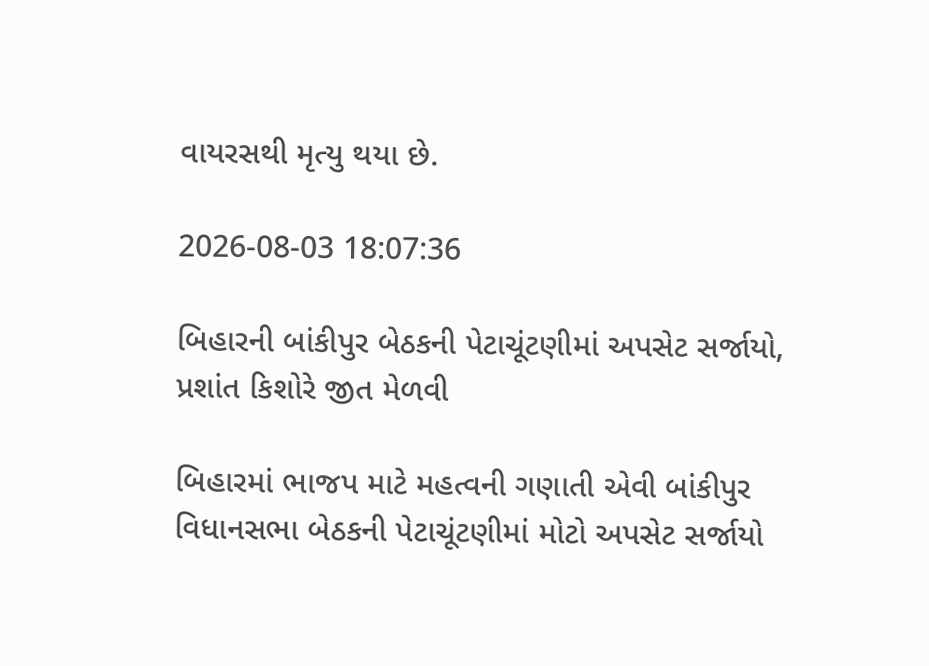વાયરસથી મૃત્યુ થયા છે.

2026-08-03 18:07:36

બિહારની બાંકીપુર બેઠકની પેટાચૂંટણીમાં અપસેટ સર્જાયો,  પ્રશાંત કિશોરે જીત મેળવી

બિહારમાં ભાજપ માટે મહત્વની ગણાતી એવી બાંકીપુર વિધાનસભા બેઠકની પેટાચૂંટણીમાં મોટો અપસેટ સર્જાયો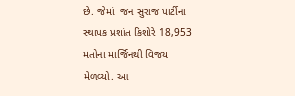છે. જેમાં  જન સુરાજ પાર્ટીના સ્થાપક પ્રશાંત કિશોરે 18,953 મતોના માર્જિનથી વિજય મેળવ્યો. આ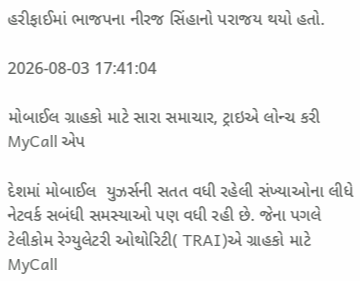હરીફાઈમાં ભાજપના નીરજ સિંહાનો પરાજય થયો હતો.

2026-08-03 17:41:04

મોબાઈલ ગ્રાહકો માટે સારા સમાચાર, ટ્રાઇએ લોન્ચ કરી MyCall એપ

દેશમાં મોબાઈલ  યુઝર્સની સતત વધી રહેલી સંખ્યાઓના લીધે નેટવર્ક સબંધી સમસ્યાઓ પણ વધી રહી છે. જેના પગલે ટેલીકોમ રેગ્યુલેટરી ઓથોરિટી( TRAI)એ ગ્રાહકો માટે MyCall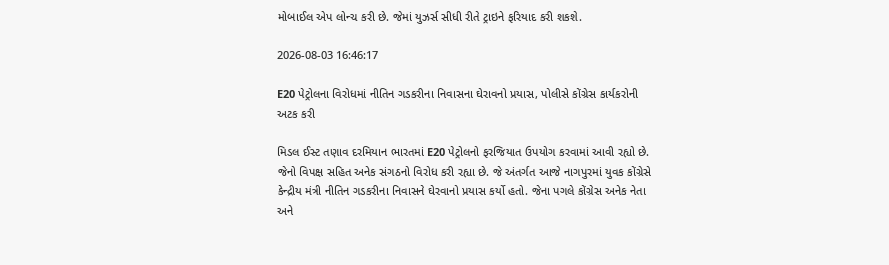મોબાઈલ એપ લોન્ચ કરી છે. જેમાં યુઝર્સ સીધી રીતે ટ્રાઇને ફરિયાદ કરી શકશે.

2026-08-03 16:46:17

E20 પેટ્રોલના વિરોધમાં નીતિન ગડકરીના નિવાસના ઘેરાવનો પ્રયાસ, પોલીસે કોંગ્રેસ કાર્યકરોની અટક કરી

મિડલ ઈસ્ટ તણાવ દરમિયાન ભારતમાં E20 પેટ્રોલનો ફરજિયાત ઉપયોગ કરવામાં આવી રહ્યો છે. જેનો વિપક્ષ સહિત અનેક સંગઠનો વિરોધ કરી રહ્યા છે. જે અંતર્ગત આજે નાગપુરમાં યુવક કોંગ્રેસે કેન્દ્રીય મંત્રી નીતિન ગડકરીના નિવાસને ઘેરવાનો પ્રયાસ કર્યો હતો. જેના પગલે કોંગ્રેસ અનેક નેતા અને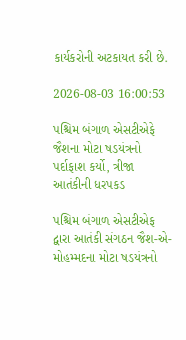કાર્યકરોની અટકાયત કરી છે.

2026-08-03 16:00:53

પશ્ચિમ બંગાળ એસટીએફે જૈશના મોટા ષડયંત્રનો પર્દાફાશ કર્યો, ત્રીજા આતંકીની ધરપકડ

પશ્ચિમ બંગાળ એસટીએફ દ્વારા આતંકી સંગઠન જૈશ-એ-મોહમ્મદના મોટા ષડયંત્રનો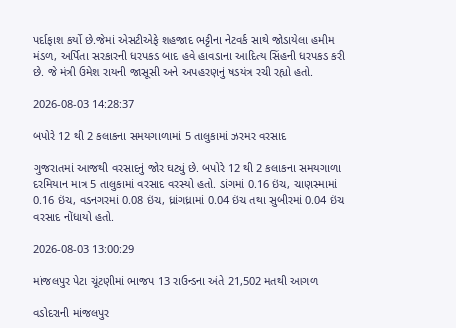પર્દાફાશ કર્યો છે.જેમાં એસટીએફે શહજાદ ભટ્ટીના નેટવર્ક સાથે જોડાયેલા હમીમ મંડળ, અર્પિતા સરકારની ધરપકડ બાદ હવે હાવડાના આદિત્ય સિંહની ધરપકડ કરી છે. જે મંત્રી ઉમેશ રાયની જાસૂસી અને અપહરણનું ષડયંત્ર રચી રહ્યો હતો.

2026-08-03 14:28:37

બપોરે 12 થી 2 કલાકના સમયગાળામાં 5 તાલુકામાં ઝરમર વરસાદ

ગુજરાતમાં આજથી વરસાદનું જોર ઘટ્યું છે. બપોરે 12 થી 2 કલાકના સમયગાળા દરમિયાન માત્ર 5 તાલુકામાં વરસાદ વરસ્યો હતો. ડાંગમાં 0.16 ઇંચ, ચાણસ્મામાં 0.16 ઇંચ, વડનગરમાં 0.08 ઇંચ, ધ્રાંગધ્રામાં 0.04 ઇંચ તથા સુબીરમાં 0.04 ઇંચ વરસાદ નોંધાયો હતો.

2026-08-03 13:00:29

માંજલપુર પેટા ચૂંટણીમાં ભાજપ 13 રાઉન્ડના અંતે 21,502 મતથી આગળ

વડોદરાની માંજલપુર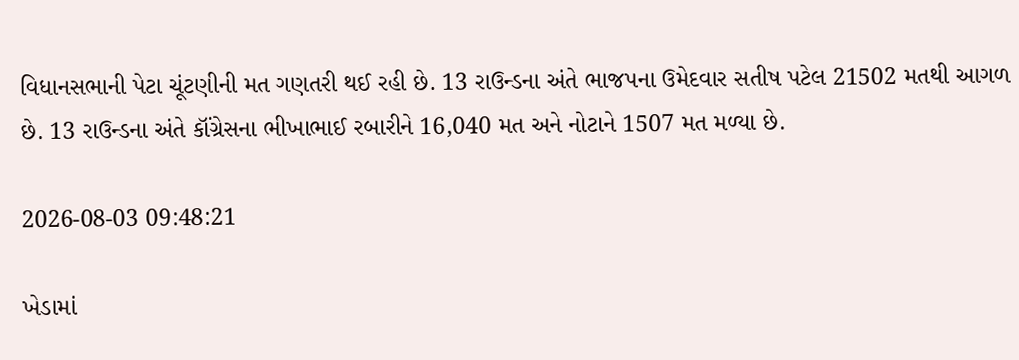વિધાનસભાની પેટા ચૂંટણીની મત ગણતરી થઈ રહી છે. 13 રાઉન્ડના અંતે ભાજપના ઉમેદવાર સતીષ પટેલ 21502 મતથી આગળ છે. 13 રાઉન્ડના અંતે કૉંગ્રેસના ભીખાભાઈ રબારીને 16,040 મત અને નોટાને 1507 મત મળ્યા છે.

2026-08-03 09:48:21

ખેડામાં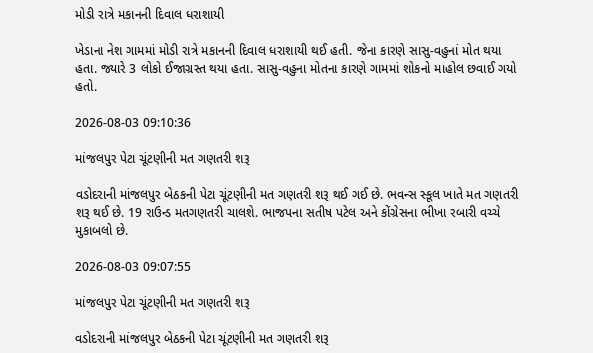મોડી રાત્રે મકાનની દિવાલ ધરાશાયી

ખેડાના નેશ ગામમાં મોડી રાત્રે મકાનની દિવાલ ધરાશાયી થઈ હતી. જેના કારણે સાસુ-વહુનાં મોત થયા હતા. જ્યારે 3 લોકો ઈજાગ્રસ્ત થયા હતા. સાસુ-વહુના મોતના કારણે ગામમાં શોકનો માહોલ છવાઈ ગયો હતો.

2026-08-03 09:10:36

માંજલપુર પેટા ચૂંટણીની મત ગણતરી શરૂ

વડોદરાની માંજલપુર બેઠકની પેટા ચૂંટણીની મત ગણતરી શરૂ થઈ ગઈ છે. ભવન્સ સ્કૂલ ખાતે મત ગણતરી શરૂ થઈ છે. 19 રાઉન્ડ મતગણતરી ચાલશે. ભાજપના સતીષ પટેલ અને કોંગ્રેસના ભીખા રબારી વચ્ચે મુકાબલો છે.

2026-08-03 09:07:55

માંજલપુર પેટા ચૂંટણીની મત ગણતરી શરૂ

વડોદરાની માંજલપુર બેઠકની પેટા ચૂંટણીની મત ગણતરી શરૂ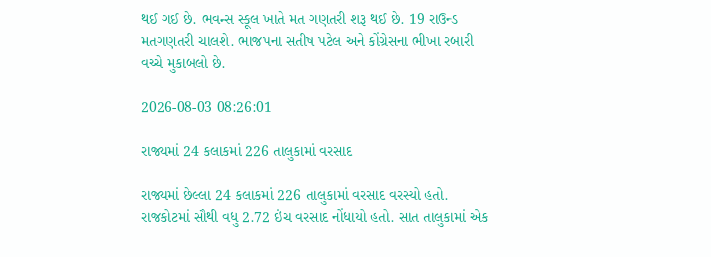થઈ ગઈ છે. ભવન્સ સ્કૂલ ખાતે મત ગણતરી શરૂ થઈ છે. 19 રાઉન્ડ મતગણતરી ચાલશે. ભાજપના સતીષ પટેલ અને કોંગ્રેસના ભીખા રબારી વચ્ચે મુકાબલો છે.

2026-08-03 08:26:01

રાજ્યમાં 24 કલાકમાં 226 તાલુકામાં વરસાદ

રાજ્યમાં છેલ્લા 24 કલાકમાં 226 તાલુકામાં વરસાદ વરસ્યો હતો. રાજકોટમાં સૌથી વધુ 2.72 ઇંચ વરસાદ નોંધાયો હતો. સાત તાલુકામાં એક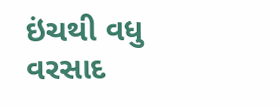ઇંચથી વધુ વરસાદ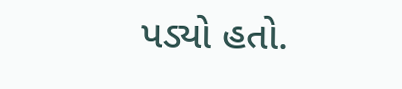પડ્યો હતો.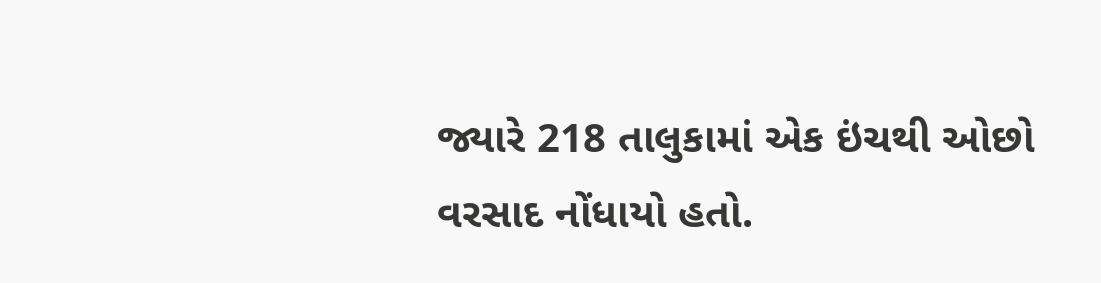જ્યારે 218 તાલુકામાં એક ઇંચથી ઓછો વરસાદ નોંધાયો હતો.